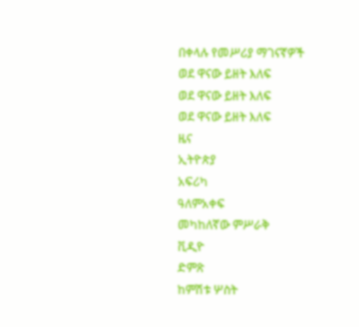በቀላሉ የመሥሪያ ማገናኛዎች
ወደ ዋናው ይዘት እለፍ
ወደ ዋናው ይዘት እለፍ
ወደ ዋናው ይዘት እለፍ
ዜና
ኢትዮጵያ
አፍሪካ
ዓለምአቀፍ
መካከለኛው ምሥራቅ
ቪዲዮ
ድምጽ
ከምሽቱ ሦስት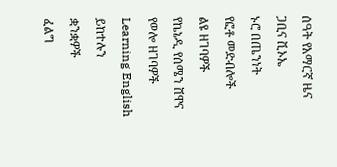ሰዓት የአማርኛ ዜና
ጋቢና ቪኦኤ
ኑሮ በጤንነት
የፎቶ መድብሎች
ልዩ ዘገባዎች
የኬኔዲ የሰሜን ሸዋና የወሎ ዘገባዎች
Learning English
ይከተሉን
ቋንቋዎች
ፈልግ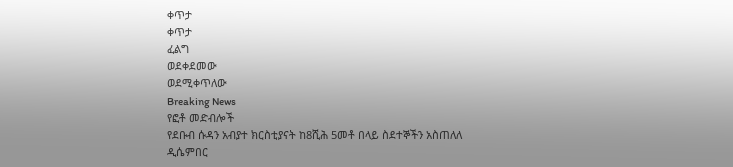ቀጥታ
ቀጥታ
ፈልግ
ወደቀደመው
ወደሚቀጥለው
Breaking News
የፎቶ መድብሎች
የደቡብ ሱዳን አብያተ ክርስቲያናት ከ8ሺሕ 5መቶ በላይ ስደተኞችን አስጠለለ
ዲሴምበር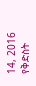14, 2016
የቅድስት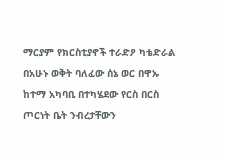ማርያም የክርስቲያኖች ተራድዖ ካቴድራል በአሁኑ ወቅት ባለፈው ሰኔ ወር በዋኡ ከተማ አካባቢ በተካሄደው የርስ በርስ ጦርነት ቤት ንብረታቸውን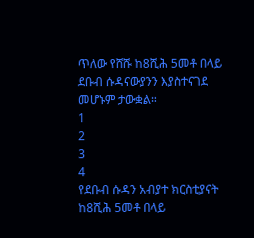ጥለው የሸሹ ከ8ሺሕ 5መቶ በላይ ደቡብ ሱዳናውያንን እያስተናገደ መሆኑም ታውቋል።
1
2
3
4
የደቡብ ሱዳን አብያተ ክርስቲያናት ከ8ሺሕ 5መቶ በላይ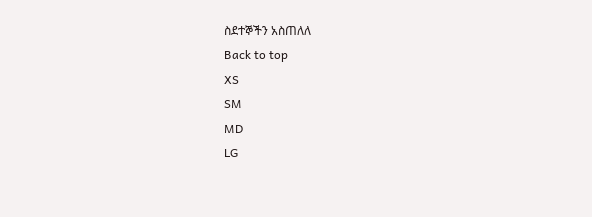ስደተኞችን አስጠለለ
Back to top
XS
SM
MD
LG